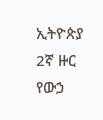ኢትዮጵያ 2ኛ ዙር የውኃ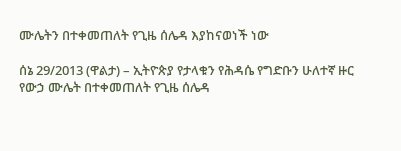ሙሌትን በተቀመጠለት የጊዜ ሰሌዳ እያከናወነች ነው

ሰኔ 29/2013 (ዋልታ) – ኢትዮጵያ የታላቁን የሕዳሴ የግድቡን ሁለተኛ ዙር የውኃ ሙሌት በተቀመጠለት የጊዜ ሰሌዳ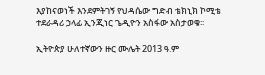እያከናወነች እንደምትገኝ የህዳሴው ግድብ ቴክኒክ ኮሚቴ ተደራዳሪ ኃላፊ ኢንጂነር ጌዲዮን አስፋው አስታወቁ፡፡

ኢትዮጵያ ሁለተኛውን ዙር ሙሌት 2013 ዓ.ም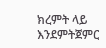ክረምት ላይ እንደምትጀምር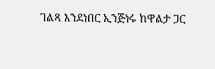ገልጻ እንደነበር ኢንጅነሩ ከዋልታ ጋር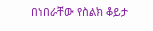በነበራቸው የስልክ ቆይታ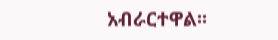አብራርተዋል፡፡